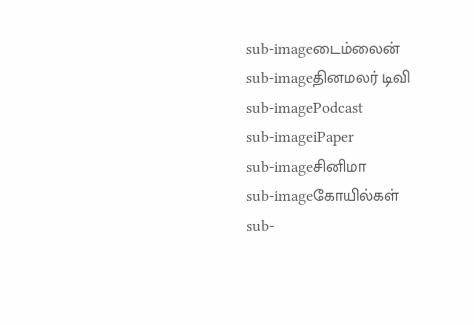sub-imageடைம்லைன்
sub-imageதினமலர் டிவி
sub-imagePodcast
sub-imageiPaper
sub-imageசினிமா
sub-imageகோயில்கள்
sub-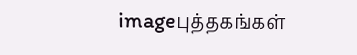imageபுத்தகங்கள்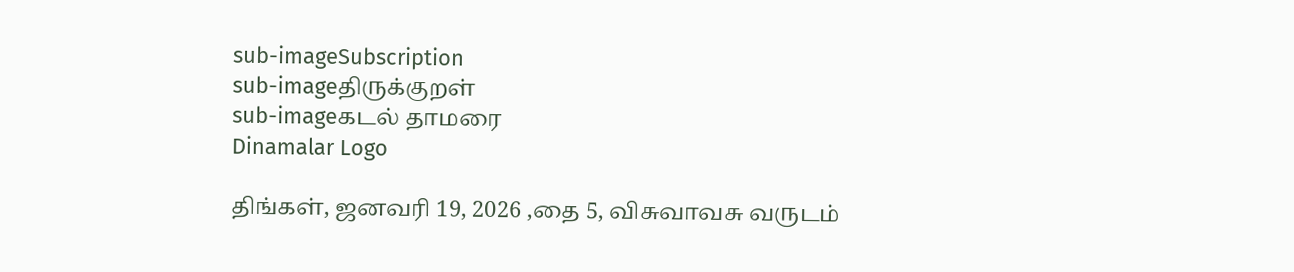sub-imageSubscription
sub-imageதிருக்குறள்
sub-imageகடல் தாமரை
Dinamalar Logo

திங்கள், ஜனவரி 19, 2026 ,தை 5, விசுவாவசு வருடம்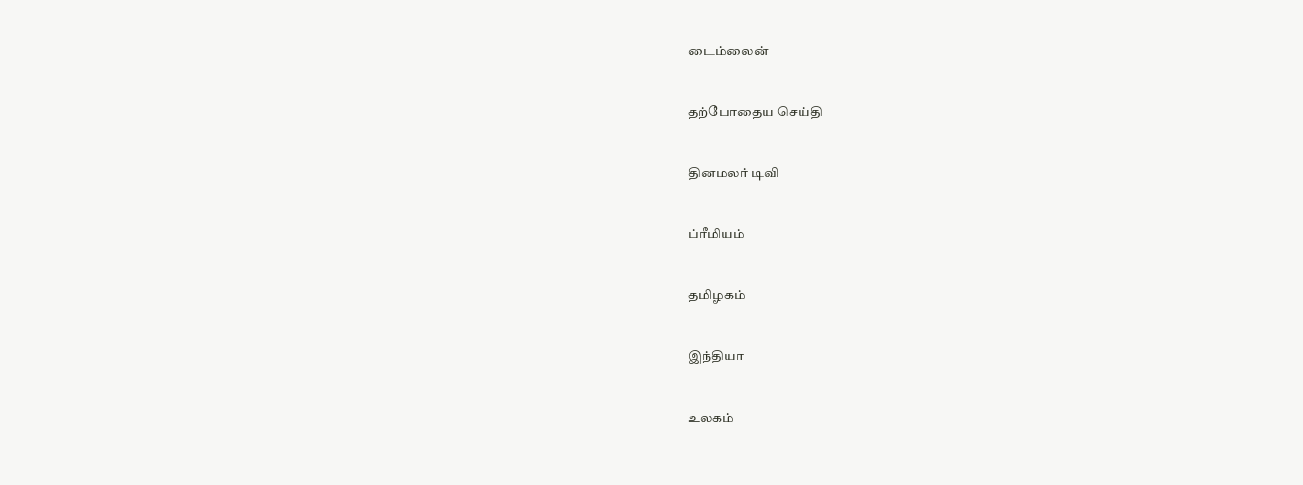டைம்லைன்


தற்போதைய செய்தி


தினமலர் டிவி


ப்ரீமியம்


தமிழகம்


இந்தியா


உலகம்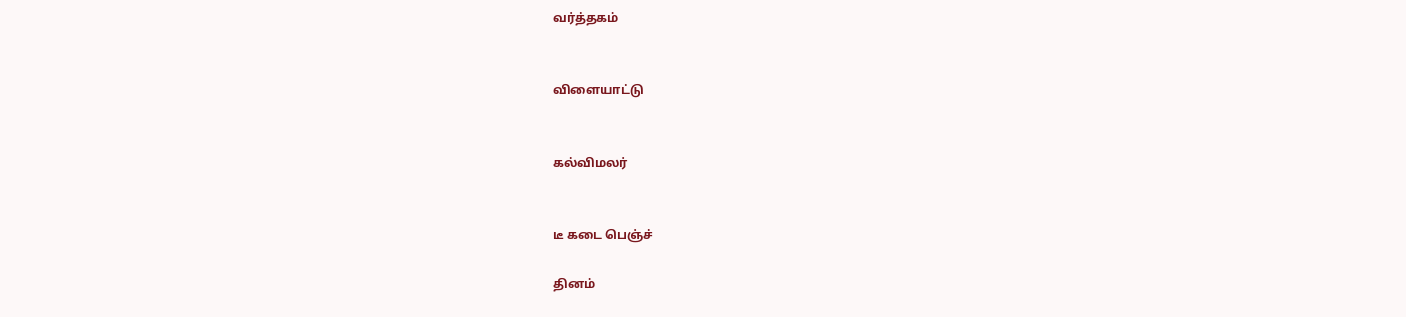வர்த்தகம்


விளையாட்டு


கல்விமலர்


டீ கடை பெஞ்ச்

தினம்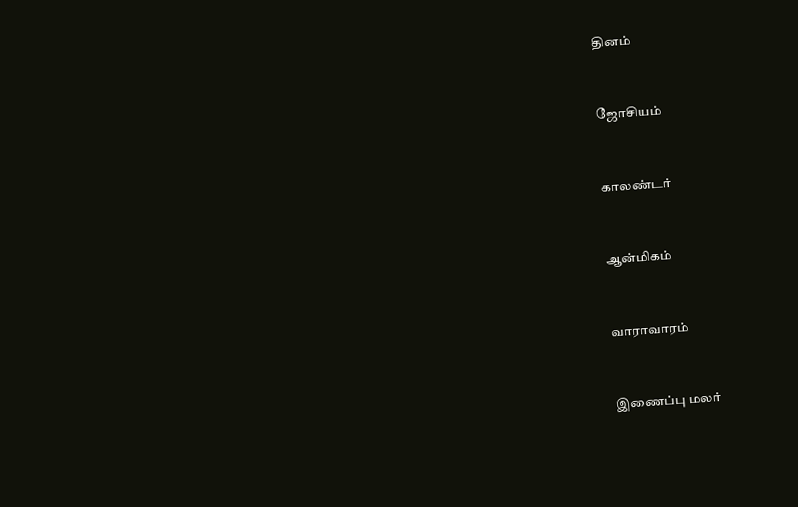தினம்


ஜோசியம்


காலண்டர்


ஆன்மிகம்


வாராவாரம்


இணைப்பு மலர்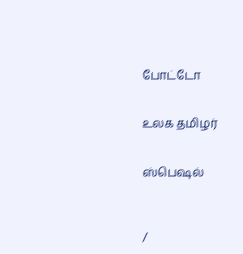போட்டோ


உலக தமிழர்


ஸ்பெஷல்



/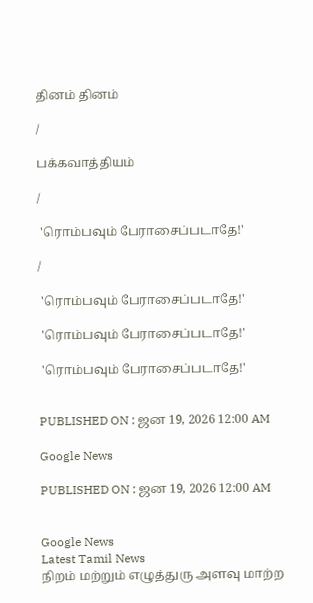தினம் தினம்

/

பக்கவாத்தியம்

/

 'ரொம்பவும் பேராசைப்படாதே!'

/

 'ரொம்பவும் பேராசைப்படாதே!'

 'ரொம்பவும் பேராசைப்படாதே!'

 'ரொம்பவும் பேராசைப்படாதே!'


PUBLISHED ON : ஜன 19, 2026 12:00 AM

Google News

PUBLISHED ON : ஜன 19, 2026 12:00 AM


Google News
Latest Tamil News
நிறம் மற்றும் எழுத்துரு அளவு மாற்ற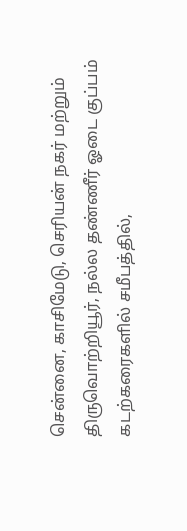சென்னை, காசிமேடு, செரியன் நகர் மற்றும் திருவொற்றியூர், நல்ல தண்ணீர் ஓடை குப்பம் கடற்கரைகளில் சமீபத்தில்,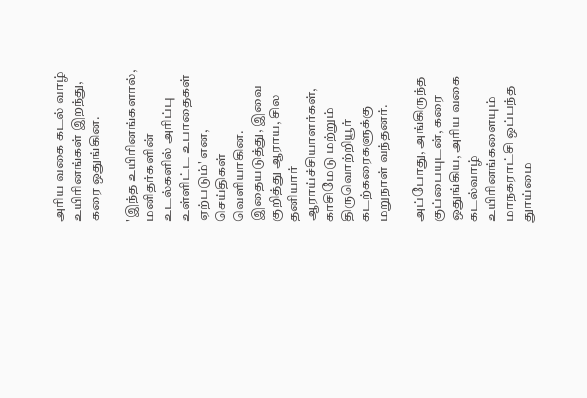அரிய வகை கடல் வாழ் உயிரினங்கள் இறந்து, கரை ஒதுங்கின.

'இந்த உயிரினங்களால், மனிதர்களின் உடல்களில் அரிப்பு உள்ளிட்ட உபாதைகள் ஏற்படும்' என, செய்திகள் வெளியாகின. இதையடுத்து, இவை குறித்து ஆராய, சில தனியார் ஆராய்ச்சியாளர்கள், காசிமேடு மற்றும் திருவொற்றியூர் கடற்கரைகளுக்கு மறுநாள் வந்தனர்.

அப்போது, அங்கிருந்த குப்பையுடன், கரை ஒதுங்கிய, அரிய வகை கடல்வாழ் உயிரினங்களையும் மாநகராட்சி ஒப்பந்த துாய்மை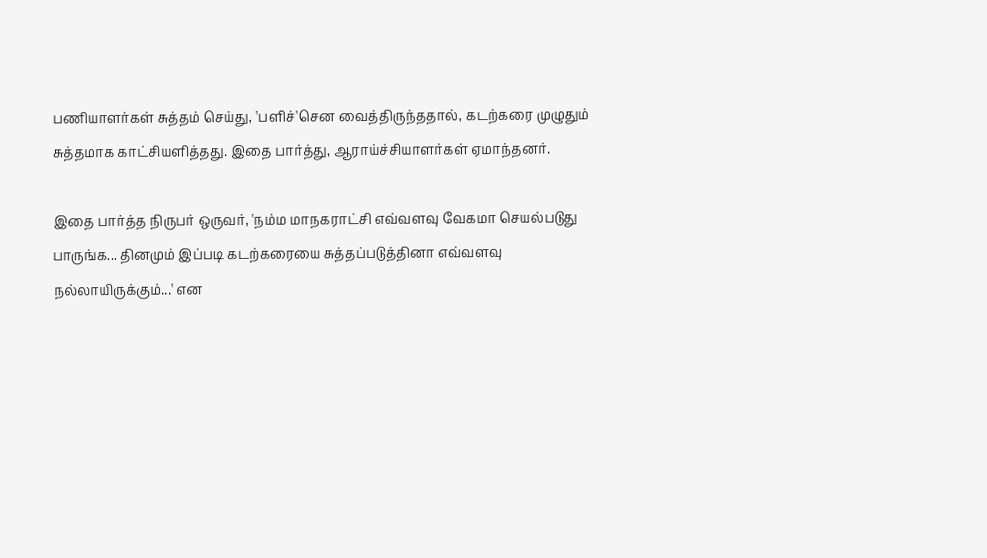பணியாளர்கள் சுத்தம் செய்து, 'பளிச்'சென வைத்திருந்ததால், கடற்கரை முழுதும் சுத்தமாக காட்சியளித்தது. இதை பார்த்து, ஆராய்ச்சியாளர்கள் ஏமாந்தனர்.

இதை பார்த்த நிருபர் ஒருவர், 'நம்ம மாநகராட்சி எவ்வளவு வேகமா செயல்படுது பாருங்க... தினமும் இப்படி கடற்கரையை சுத்தப்படுத்தினா எவ்வளவு நல்லாயிருக்கும்...' என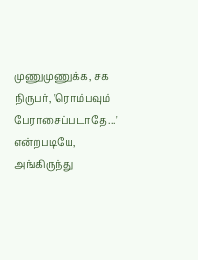முணுமுணுக்க, சக நிருபர், 'ரொம்பவும் பேராசைப்படாதே...' என்றபடியே, அங்கிருந்து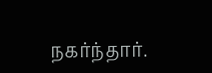நகர்ந்தார்.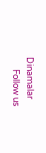Dinamalar
      Follow us